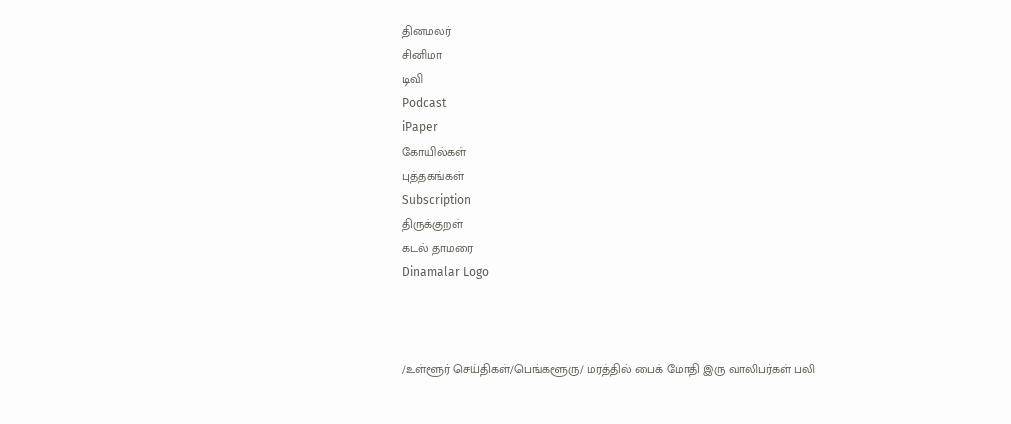தினமலர்
சினிமா
டிவி
Podcast
iPaper
கோயில்கள்
புத்தகங்கள்
Subscription
திருக்குறள்
கடல் தாமரை
Dinamalar Logo



/உள்ளூர் செய்திகள்/பெங்களூரு/ மரத்தில் பைக் மோதி இரு வாலிபர்கள் பலி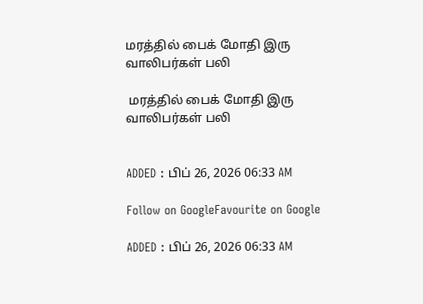மரத்தில் பைக் மோதி இரு வாலிபர்கள் பலி

 மரத்தில் பைக் மோதி இரு வாலிபர்கள் பலி


ADDED : பிப் 26, 2026 06:33 AM

Follow on GoogleFavourite on Google

ADDED : பிப் 26, 2026 06:33 AM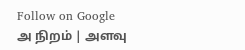Follow on Google
அ நிறம் | அளவு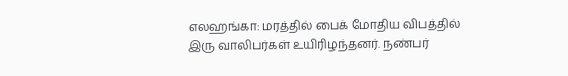எலஹங்கா: மரத்தில் பைக் மோதிய விபத்தில் இரு வாலிபர்கள் உயிரிழந்தனர். நண்பர்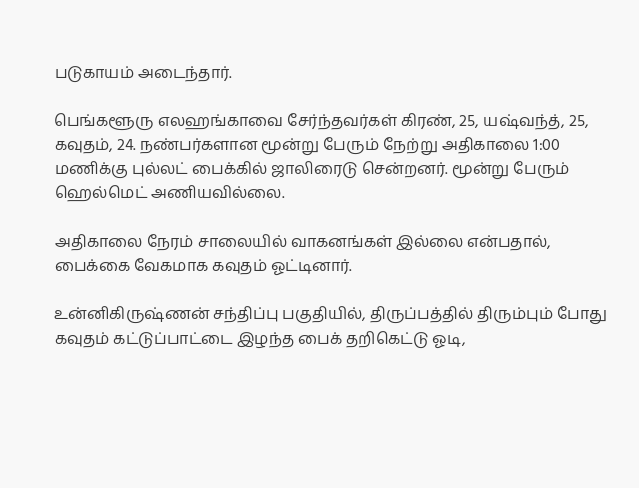படுகாயம் அடைந்தார்.

பெங்களூரு எலஹங்காவை சேர்ந்தவர்கள் கிரண், 25, யஷ்வந்த், 25, கவுதம், 24. நண்பர்களான மூன்று பேரும் நேற்று அதிகாலை 1:00 மணிக்கு புல்லட் பைக்கில் ஜாலிரைடு சென்றனர். மூன்று பேரும் ஹெல்மெட் அணியவில்லை.

அதிகாலை நேரம் சாலையில் வாகனங்கள் இல்லை என்பதால், பைக்கை வேகமாக கவுதம் ஓட்டினார்.

உன்னிகிருஷ்ணன் சந்திப்பு பகுதியில், திருப்பத்தில் திரும்பும் போது கவுதம் கட்டுப்பாட்டை இழந்த பைக் தறிகெட்டு ஓடி,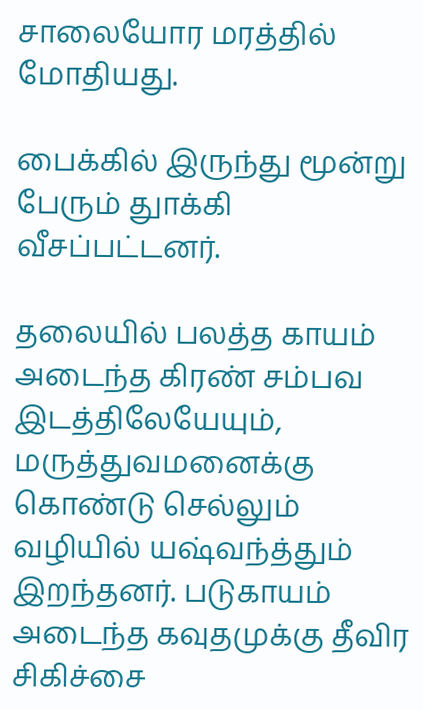சாலையோர மரத்தில் மோதியது.

பைக்கில் இருந்து மூன்று பேரும் துாக்கி வீசப்பட்டனர்.

தலையில் பலத்த காயம் அடைந்த கிரண் சம்பவ இடத்திலேயேயும், மருத்துவமனைக்கு கொண்டு செல்லும் வழியில் யஷ்வந்த்தும் இறந்தனர். படுகாயம் அடைந்த கவுதமுக்கு தீவிர சிகிச்சை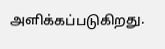அளிக்கப்படுகிறது.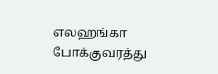எலஹங்கா போக்குவரத்து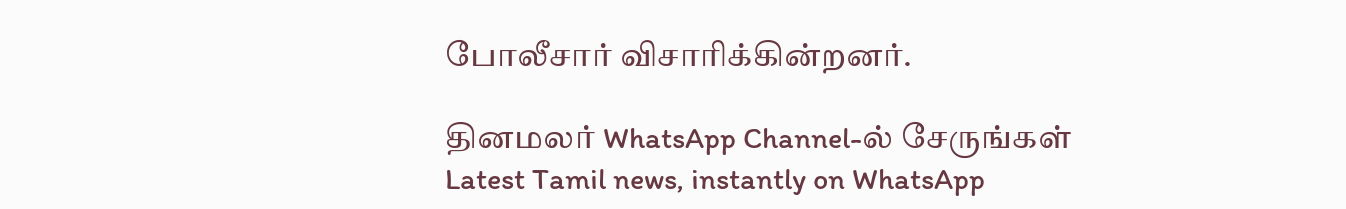போலீசார் விசாரிக்கின்றனர்.

தினமலர் WhatsApp Channel-ல் சேருங்கள்
Latest Tamil news, instantly on WhatsApp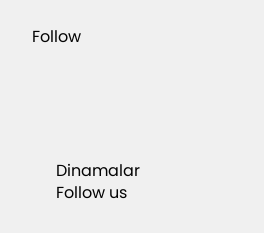Follow





      Dinamalar
      Follow us